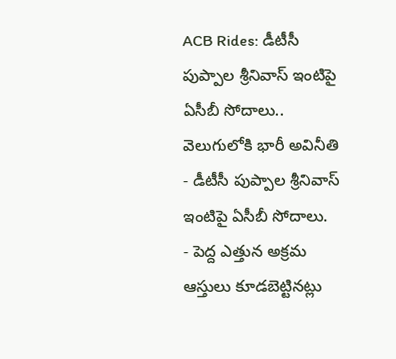ACB Rides: డీటీసీ పుప్పాల శ్రీనివాస్ ఇంటిపై ఏసీబీ సోదాలు.. వెలుగులోకి భారీ అవినీతి
- డీటీసీ పుప్పాల శ్రీనివాస్ ఇంటిపై ఏసీబీ సోదాలు.
- పెద్ద ఎత్తున అక్రమ ఆస్తులు కూడబెట్టినట్లు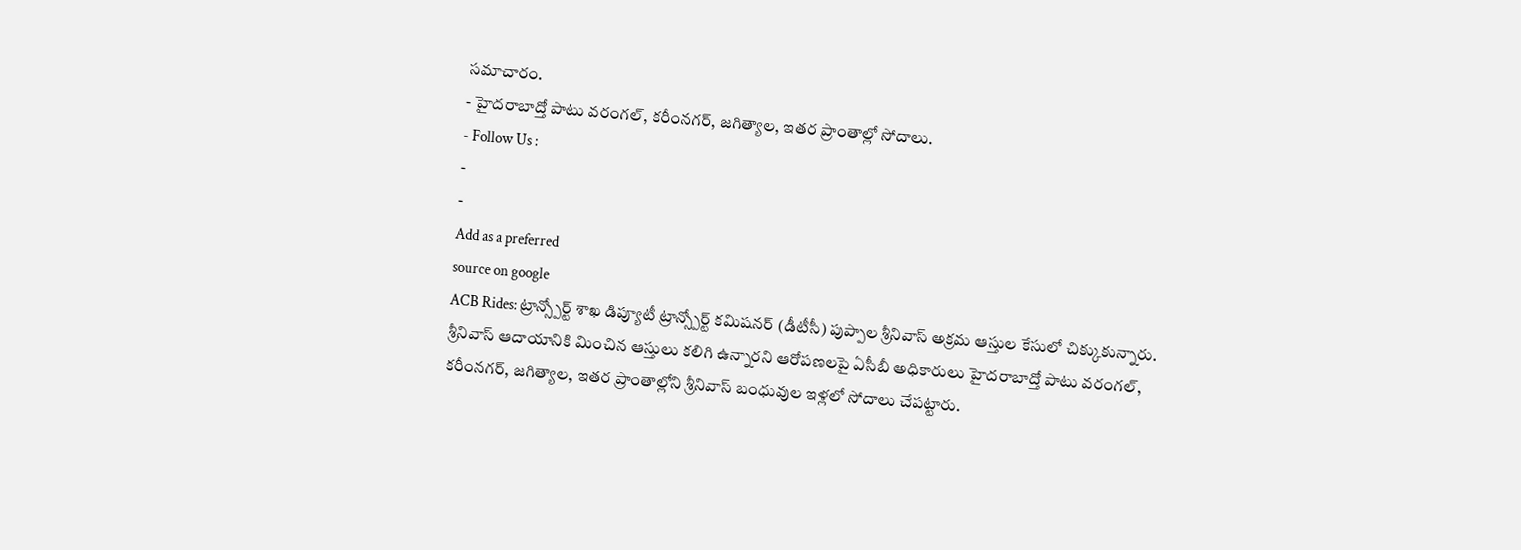సమాచారం.
- హైదరాబాద్తో పాటు వరంగల్, కరీంనగర్, జగిత్యాల, ఇతర ప్రాంతాల్లో సోదాలు.
- Follow Us :
-
-
Add as a preferred
source on google
ACB Rides: ట్రాన్స్పోర్ట్ శాఖ డిప్యూటీ ట్రాన్స్పోర్ట్ కమిషనర్ (డీటీసీ) పుప్పాల శ్రీనివాస్ అక్రమ ఆస్తుల కేసులో చిక్కుకున్నారు. శ్రీనివాస్ ఆదాయానికి మించిన ఆస్తులు కలిగి ఉన్నారని ఆరోపణలపై ఏసీబీ అధికారులు హైదరాబాద్తో పాటు వరంగల్, కరీంనగర్, జగిత్యాల, ఇతర ప్రాంతాల్లోని శ్రీనివాస్ బంధువుల ఇళ్లలో సోదాలు చేపట్టారు.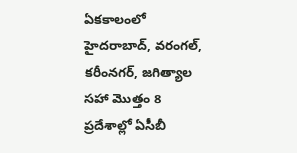ఏకకాలంలో హైదరాబాద్, వరంగల్, కరీంనగర్, జగిత్యాల సహా మొత్తం 8 ప్రదేశాల్లో ఏసీబీ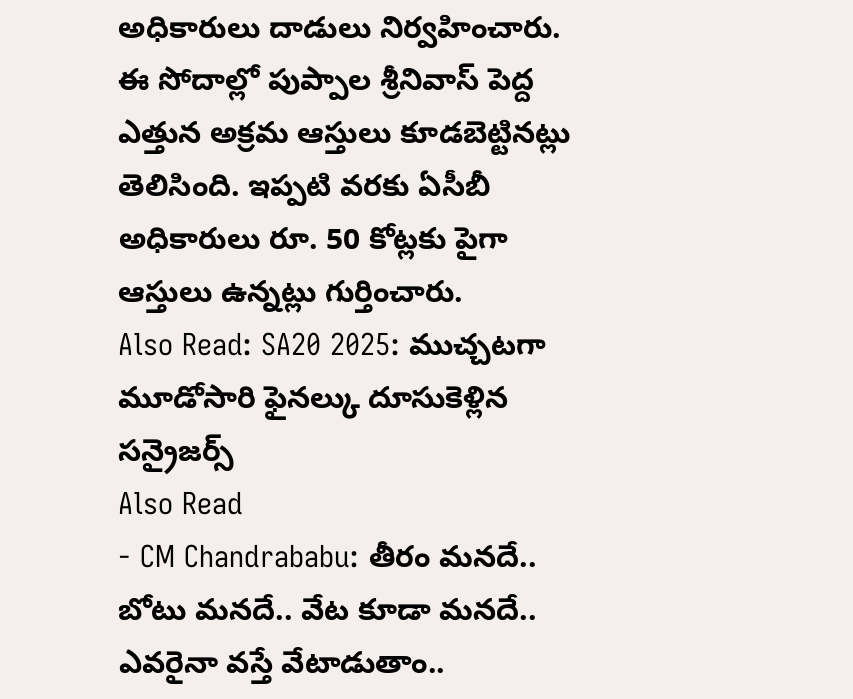అధికారులు దాడులు నిర్వహించారు. ఈ సోదాల్లో పుప్పాల శ్రీనివాస్ పెద్ద ఎత్తున అక్రమ ఆస్తులు కూడబెట్టినట్లు తెలిసింది. ఇప్పటి వరకు ఏసీబీ అధికారులు రూ. 50 కోట్లకు పైగా ఆస్తులు ఉన్నట్లు గుర్తించారు.
Also Read: SA20 2025: ముచ్చటగా మూడోసారి ఫైనల్కు దూసుకెళ్లిన సన్రైజర్స్
Also Read
- CM Chandrababu: తీరం మనదే.. బోటు మనదే.. వేట కూడా మనదే.. ఎవరైనా వస్తే వేటాడుతాం..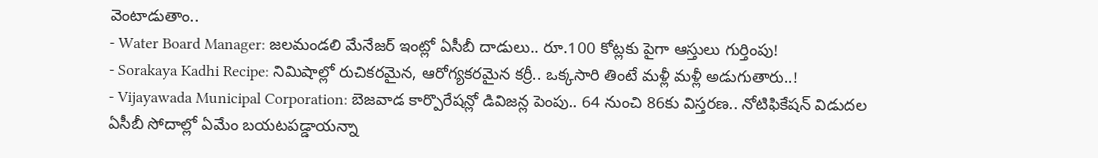వెంటాడుతాం..
- Water Board Manager: జలమండలి మేనేజర్ ఇంట్లో ఏసీబీ దాడులు.. రూ.100 కోట్లకు పైగా ఆస్తులు గుర్తింపు!
- Sorakaya Kadhi Recipe: నిమిషాల్లో రుచికరమైన, ఆరోగ్యకరమైన కర్రీ.. ఒక్కసారి తింటే మళ్లీ మళ్లీ అడుగుతారు..!
- Vijayawada Municipal Corporation: బెజవాడ కార్పొరేషన్లో డివిజన్ల పెంపు.. 64 నుంచి 86కు విస్తరణ.. నోటిఫికేషన్ విడుదల
ఏసీబీ సోదాల్లో ఏమేం బయటపడ్డాయన్నా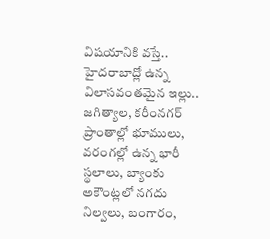విషయానికి వస్తే.. హైదరాబాద్లో ఉన్న విలాసవంతమైన ఇల్లు.. జగిత్యాల, కరీంనగర్ ప్రాంతాల్లో భూములు, వరంగల్లో ఉన్న భారీ స్థలాలు, బ్యాంకు అకౌంట్లలో నగదు నిల్వలు, బంగారం,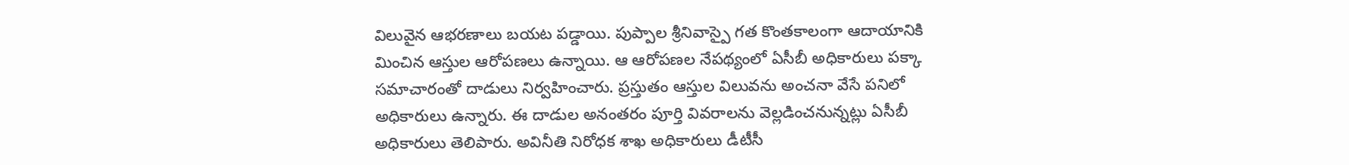విలువైన ఆభరణాలు బయట పడ్డాయి. పుప్పాల శ్రీనివాస్పై గత కొంతకాలంగా ఆదాయానికి మించిన ఆస్తుల ఆరోపణలు ఉన్నాయి. ఆ ఆరోపణల నేపథ్యంలో ఏసీబీ అధికారులు పక్కా సమాచారంతో దాడులు నిర్వహించారు. ప్రస్తుతం ఆస్తుల విలువను అంచనా వేసే పనిలో అధికారులు ఉన్నారు. ఈ దాడుల అనంతరం పూర్తి వివరాలను వెల్లడించనున్నట్లు ఏసీబీ అధికారులు తెలిపారు. అవినీతి నిరోధక శాఖ అధికారులు డీటీసీ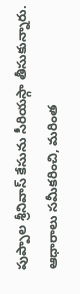పుప్పాల శ్రీనివాస్ కేసును సీరియస్గా తీసుకున్నారు. ఆధారాలు సమీకరించి, మరింత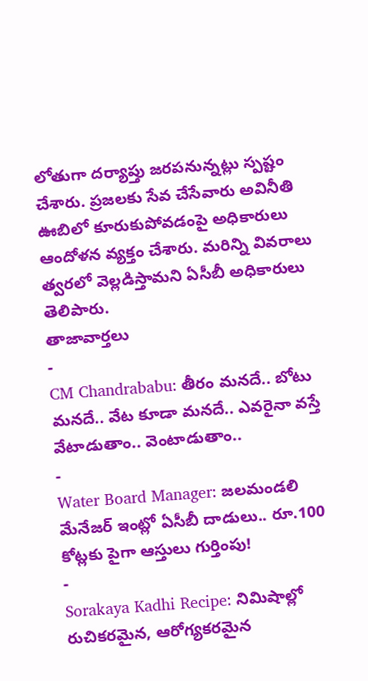లోతుగా దర్యాప్తు జరపనున్నట్లు స్పష్టం చేశారు. ప్రజలకు సేవ చేసేవారు అవినీతి ఊబిలో కూరుకుపోవడంపై అధికారులు ఆందోళన వ్యక్తం చేశారు. మరిన్ని వివరాలు త్వరలో వెల్లడిస్తామని ఏసీబీ అధికారులు తెలిపారు.
తాజావార్తలు
-
CM Chandrababu: తీరం మనదే.. బోటు మనదే.. వేట కూడా మనదే.. ఎవరైనా వస్తే వేటాడుతాం.. వెంటాడుతాం..
-
Water Board Manager: జలమండలి మేనేజర్ ఇంట్లో ఏసీబీ దాడులు.. రూ.100 కోట్లకు పైగా ఆస్తులు గుర్తింపు!
-
Sorakaya Kadhi Recipe: నిమిషాల్లో రుచికరమైన, ఆరోగ్యకరమైన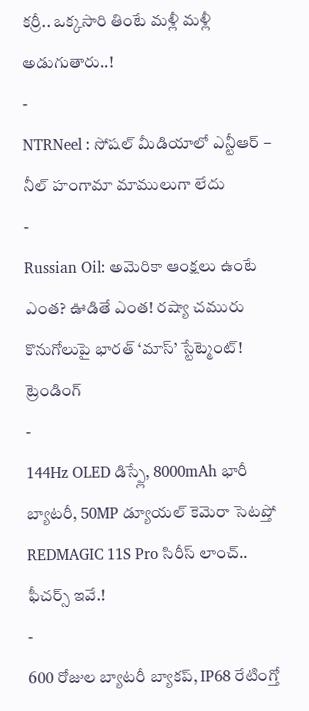కర్రీ.. ఒక్కసారి తింటే మళ్లీ మళ్లీ అడుగుతారు..!
-
NTRNeel : సోషల్ మీడియాలో ఎన్టీఆర్ – నీల్ హంగామా మాములుగా లేదు
-
Russian Oil: అమెరికా ఆంక్షలు ఉంటే ఎంత? ఊడితే ఎంత! రష్యా చమురు కొనుగోలుపై భారత్ ‘మాస్’ స్టేట్మెంట్!
ట్రెండింగ్
-
144Hz OLED డిస్ప్లే, 8000mAh భారీ బ్యాటరీ, 50MP డ్యూయల్ కెమెరా సెటప్తో REDMAGIC 11S Pro సిరీస్ లాంచ్.. ఫీచర్స్ ఇవే.!
-
600 రోజుల బ్యాటరీ బ్యాకప్, IP68 రేటింగ్తో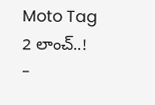Moto Tag 2 లాంచ్..!
-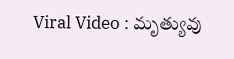Viral Video : మృత్యువు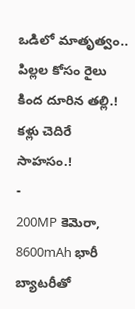ఒడిలో మాతృత్వం.. పిల్లల కోసం రైలు కింద దూరిన తల్లి.! కళ్లు చెదిరే సాహసం.!
-
200MP కెమెరా, 8600mAh భారీ బ్యాటరీతో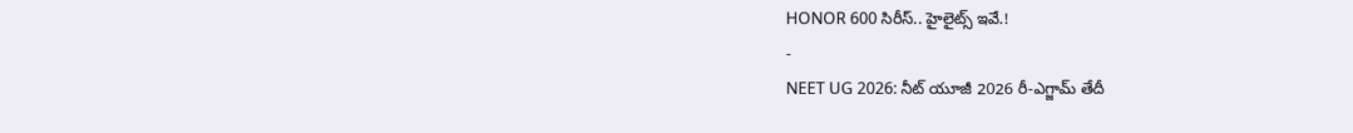HONOR 600 సిరీస్.. హైలైట్స్ ఇవే.!
-
NEET UG 2026: నీట్ యూజీ 2026 రీ-ఎగ్జామ్ తేదీ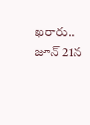ఖరారు.. జూన్ 21న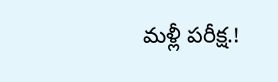మళ్లీ పరీక్ష.!